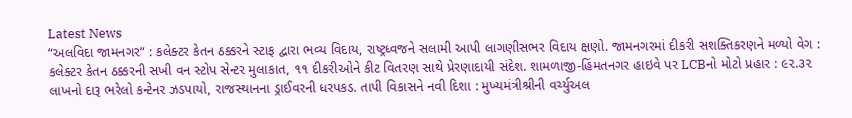Latest News
“અલવિદા જામનગર” : કલેક્ટર કેતન ઠક્કરને સ્ટાફ દ્વારા ભવ્ય વિદાય, રાષ્ટ્રધ્વજને સલામી આપી લાગણીસભર વિદાય ક્ષણો. જામનગરમાં દીકરી સશક્તિકરણને મળ્યો વેગ : કલેક્ટર કેતન ઠક્કરની સખી વન સ્ટોપ સેન્ટર મુલાકાત, ૧૧ દીકરીઓને કીટ વિતરણ સાથે પ્રેરણાદાયી સંદેશ. શામળાજી-હિંમતનગર હાઇવે પર LCBનો મોટો પ્રહાર : ૯૨.૩૨ લાખનો દારૂ ભરેલો કન્ટેનર ઝડપાયો, રાજસ્થાનના ડ્રાઈવરની ધરપકડ. તાપી વિકાસને નવી દિશા : મુખ્યમંત્રીશ્રીની વર્ચ્યુઅલ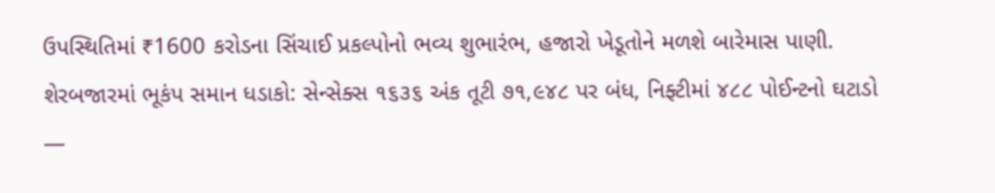ઉપસ્થિતિમાં ₹1600 કરોડના સિંચાઈ પ્રકલ્પોનો ભવ્ય શુભારંભ, હજારો ખેડૂતોને મળશે બારેમાસ પાણી. શેરબજારમાં ભૂકંપ સમાન ધડાકો: સેન્સેક્સ ૧૬૩૬ અંક તૂટી ૭૧,૯૪૮ પર બંધ, નિફ્ટીમાં ૪૮૮ પોઈન્ટનો ઘટાડો —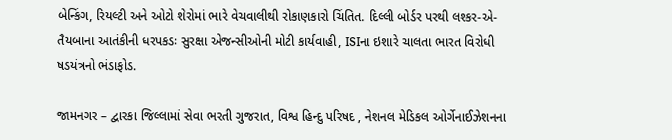બેન્કિંગ, રિયલ્ટી અને ઓટો શેરોમાં ભારે વેચવાલીથી રોકાણકારો ચિંતિત. દિલ્લી બોર્ડર પરથી લશ્કર-એ-તૈયબાના આતંકીની ધરપકડઃ સુરક્ષા એજન્સીઓની મોટી કાર્યવાહી, ISIના ઇશારે ચાલતા ભારત વિરોધી ષડયંત્રનો ભંડાફોડ.

જામનગર – દ્વારકા જિલ્લામાં સેવા ભરતી ગુજરાત, વિશ્વ હિન્દુ પરિષદ , નેશનલ મેડિકલ ઓર્ગેનાઈઝેશનના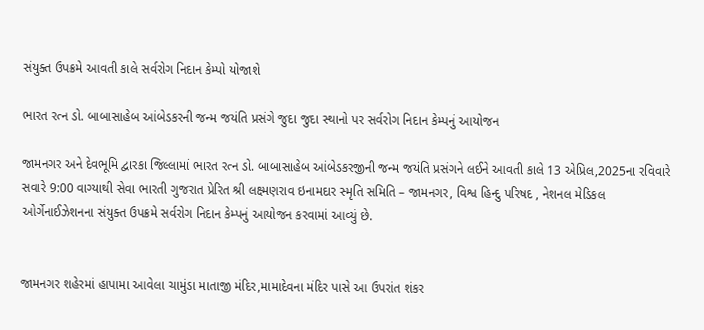સંયુક્ત ઉપક્રમે આવતી કાલે સર્વરોગ નિદાન કેમ્પો યોજાશે

ભારત રત્ન ડો. બાબાસાહેબ આંબેડકરની જન્મ જયંતિ પ્રસંગે જુદા જુદા સ્થાનો પર સર્વરોગ નિદાન કેમ્પનું આયોજન

જામનગર અને દેવભૂમિ દ્વારકા જિલ્લામાં ભારત રત્ન ડો. બાબાસાહેબ આંબેડકરજીની જન્મ જયંતિ પ્રસંગને લઈને આવતી કાલે 13 એપ્રિલ,2025ના રવિવારે સવારે 9:00 વાગ્યાથી સેવા ભારતી ગુજરાત પ્રેરિત શ્રી લક્ષ્મણરાવ ઇનામદાર સ્મૃતિ સમિતિ – જામનગર, વિશ્વ હિન્દુ પરિષદ , નેશનલ મેડિકલ ઓર્ગેનાઈઝેશનના સંયુક્ત ઉપક્રમે સર્વરોગ નિદાન કેમ્પનું આયોજન કરવામાં આવ્યું છે.


જામનગર શહેરમાં હાપામા આવેલા ચામુંડા માતાજી મંદિર,મામાદેવના મંદિર પાસે આ ઉપરાંત શંકર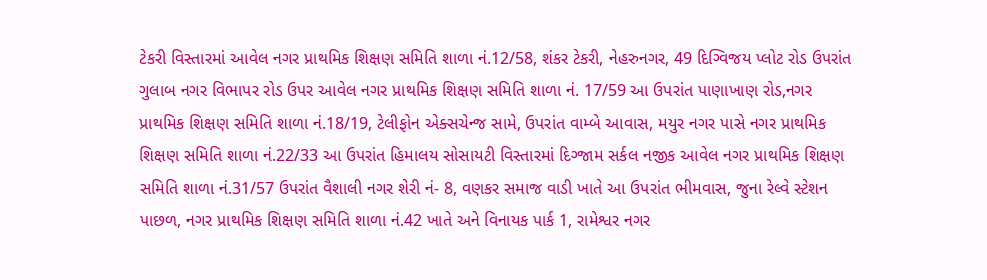ટેકરી વિસ્તારમાં આવેલ નગર પ્રાથમિક શિક્ષણ સમિતિ શાળા નં.12/58, શંકર ટેકરી, નેહરુનગર, 49 દિગ્વિજય પ્લોટ રોડ ઉપરાંત ગુલાબ નગર વિભાપર રોડ ઉપર આવેલ નગર પ્રાથમિક શિક્ષણ સમિતિ શાળા નં. 17/59 આ ઉપરાંત પાણાખાણ રોડ,નગર પ્રાથમિક શિક્ષણ સમિતિ શાળા નં.18/19, ટેલીફોન એક્સચેન્જ સામે, ઉપરાંત વામ્બે આવાસ, મયુર નગર પાસે નગર પ્રાથમિક શિક્ષણ સમિતિ શાળા નં.22/33 આ ઉપરાંત હિમાલય સોસાયટી વિસ્તારમાં દિગ્જામ સર્કલ નજીક આવેલ નગર પ્રાથમિક શિક્ષણ સમિતિ શાળા નં.31/57 ઉપરાંત વૈશાલી નગર શેરી નં- 8, વણકર સમાજ વાડી ખાતે આ ઉપરાંત ભીમવાસ, જુના રેલ્વે સ્ટેશન પાછળ, નગર પ્રાથમિક શિક્ષણ સમિતિ શાળા નં.42 ખાતે અને વિનાયક પાર્ક 1, રામેશ્વર નગર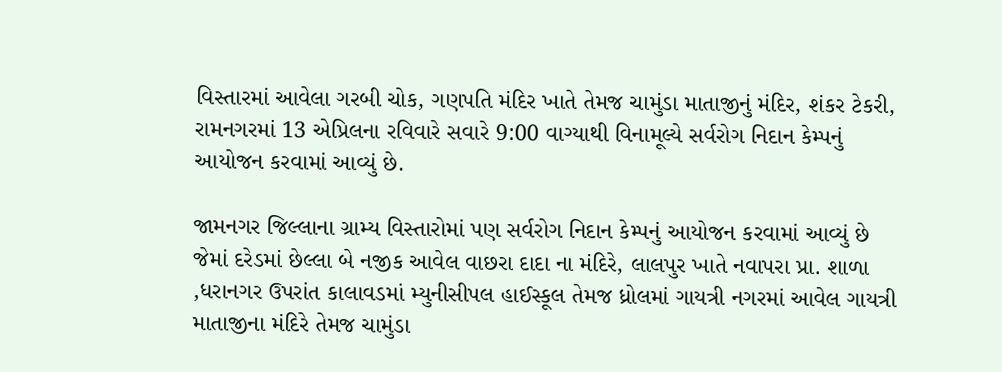વિસ્તારમાં આવેલા ગરબી ચોક, ગણપતિ મંદિર ખાતે તેમજ ચામુંડા માતાજીનું મંદિર, શંકર ટેકરી, રામનગરમાં 13 એપ્રિલના રવિવારે સવારે 9:00 વાગ્યાથી વિનામૂલ્યે સર્વરોગ નિદાન કેમ્પનું આયોજન કરવામાં આવ્યું છે.

જામનગર જિલ્લાના ગ્રામ્ય વિસ્તારોમાં પણ સર્વરોગ નિદાન કેમ્પનું આયોજન કરવામાં આવ્યું છે જેમાં દરેડમાં છેલ્લા બે નજીક આવેલ વાછરા દાદા ના મંદિરે, લાલપુર ખાતે નવાપરા પ્રા. શાળા ,ધરાનગર ઉપરાંત કાલાવડમાં મ્યુનીસીપલ હાઈસ્કૂલ તેમજ ધ્રોલમાં ગાયત્રી નગરમાં આવેલ ગાયત્રી માતાજીના મંદિરે તેમજ ચામુંડા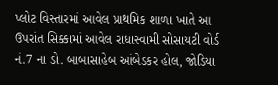પ્લોટ વિસ્તારમાં આવેલ પ્રાથમિક શાળા ખાતે આ ઉપરાંત સિક્કામાં આવેલ રાધાસ્વામી સોસાયટી વોર્ડ નં.7 ના ડો. બાબાસાહેબ આંબેડકર હોલ, જોડિયા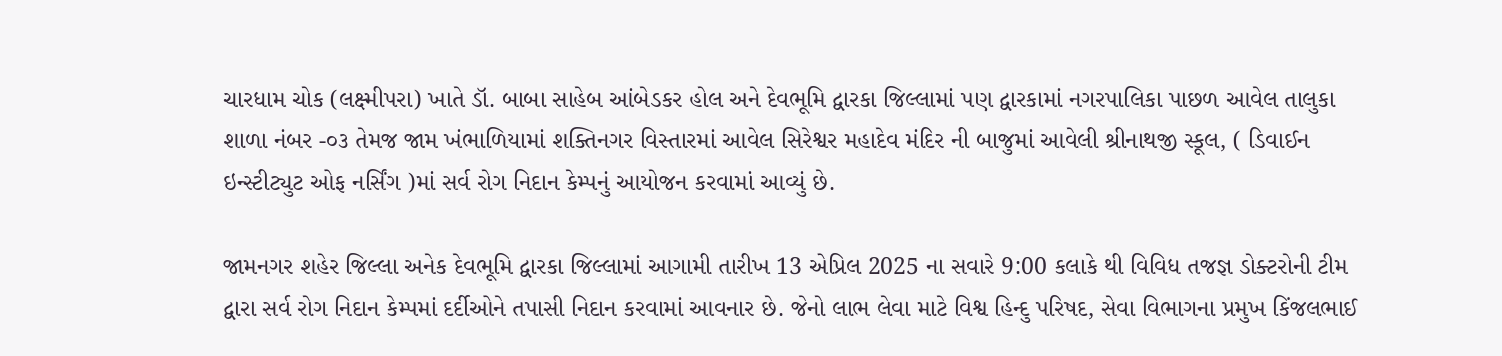ચારધામ ચોક (લક્ષ્મીપરા) ખાતે ડૉ. બાબા સાહેબ આંબેડકર હોલ અને દેવભૂમિ દ્વારકા જિલ્લામાં પણ દ્વારકામાં નગરપાલિકા પાછળ આવેલ તાલુકા શાળા નંબર -૦૩ તેમજ જામ ખંભાળિયામાં શક્તિનગર વિસ્તારમાં આવેલ સિરેશ્વર મહાદેવ મંદિર ની બાજુમાં આવેલી શ્રીનાથજી સ્કૂલ, ( ડિવાઈન ઇન્સ્ટીટ્યુટ ઓફ નર્સિંગ )માં સર્વ રોગ નિદાન કેમ્પનું આયોજન કરવામાં આવ્યું છે.

જામનગર શહેર જિલ્લા અનેક દેવભૂમિ દ્વારકા જિલ્લામાં આગામી તારીખ 13 એપ્રિલ 2025 ના સવારે 9:00 કલાકે થી વિવિધ તજજ્ઞ ડોક્ટરોની ટીમ દ્વારા સર્વ રોગ નિદાન કેમ્પમાં દર્દીઓને તપાસી નિદાન કરવામાં આવનાર છે. જેનો લાભ લેવા માટે વિશ્વ હિન્દુ પરિષદ, સેવા વિભાગના પ્રમુખ કિંજલભાઈ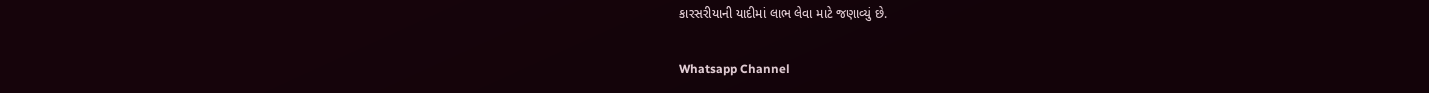કારસરીયાની યાદીમાં લાભ લેવા માટે જણાવ્યું છે.

Whatsapp Channel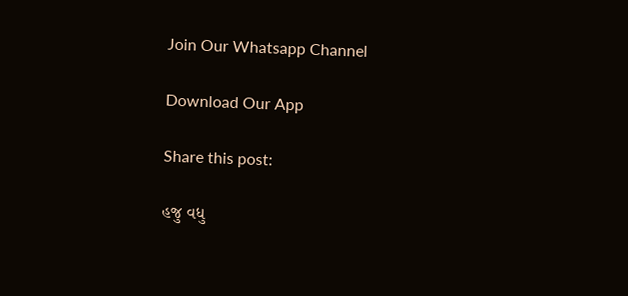Join Our Whatsapp Channel

Download Our App

Share this post:

હજુ વધુ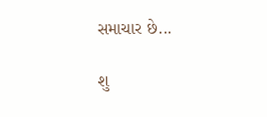સમાચાર છે...

શુ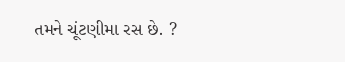તમને ચૂંટણીમા રસ છે. ?